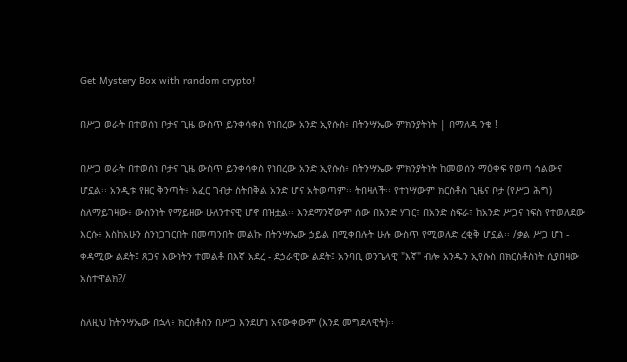Get Mystery Box with random crypto!

በሥጋ ወራት በተወሰነ ቦታና ጊዜ ውስጥ ይንቀሳቀስ የነበረው አንድ ኢየሱስ፥ በትንሣኤው ምክንያትነት | በማለዳ ንቁ !

በሥጋ ወራት በተወሰነ ቦታና ጊዜ ውስጥ ይንቀሳቀስ የነበረው አንድ ኢየሱስ፥ በትንሣኤው ምክንያትነት ከመወሰን ማዕቀፍ የወጣ ኅልውና ሆኗል፡፡ አንዲቱ የዘር ቅንጣት፥ አፈር ገብታ ስትበቅል አንድ ሆና አትወጣም፡፡ ትበዛለች፡፡ የተነሣውም ክርስቶስ ጊዜና ቦታ (የሥጋ ሕግ) ስለማይገዛው፥ ውስንነት የማይዘው ሁለንተናዊ ሆኖ በዝቷል፡፡ እንደማንኛውም ሰው በአንድ ሃገር፣ በአንድ ስፍራ፣ ከአንድ ሥጋና ነፍስ የተወለደው እርሱ፥ እስከአሁን ስንነጋገርበት በመጣንበት መልኩ በትንሣኤው ኃይል በሚቀበሉት ሁሉ ውስጥ የሚወለድ ረቂቅ ሆኗል፡፡ /ቃል ሥጋ ሆነ - ቀዳሚው ልደት፤ ጸጋና እውነትን ተመልቶ በእኛ አደረ - ደኃራዊው ልደት፤ አንባቢ ወንጌላዊ "እኛ" ብሎ አንዱን ኢየሱስ በክርስቶስነት ሲያበዛው አስተዋልክ?/

ስለዚህ ከትንሣኤው በኋላ፥ ክርስቶስን በሥጋ እንደሆነ አናውቀውም (እንደ መግደላዊት)፡፡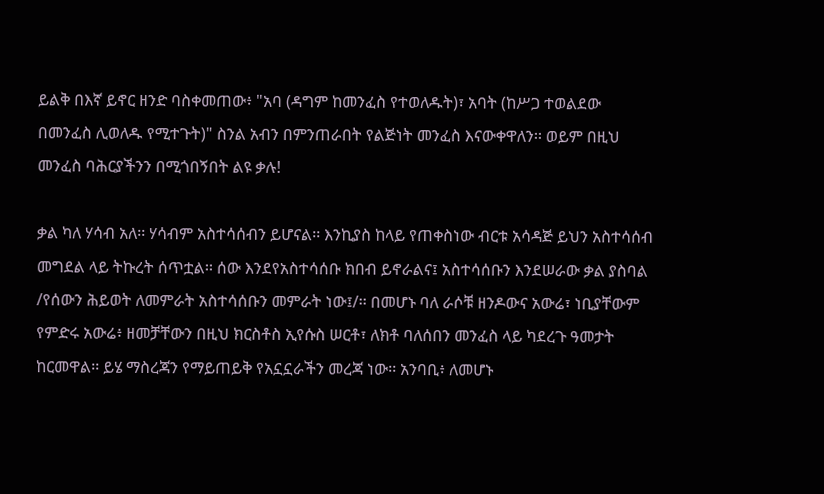ይልቅ በእኛ ይኖር ዘንድ ባስቀመጠው፥ "አባ (ዳግም ከመንፈስ የተወለዱት)፣ አባት (ከሥጋ ተወልደው በመንፈስ ሊወለዱ የሚተጉት)" ስንል አብን በምንጠራበት የልጅነት መንፈስ እናውቀዋለን፡፡ ወይም በዚህ መንፈስ ባሕርያችንን በሚጎበኝበት ልዩ ቃሉ!

ቃል ካለ ሃሳብ አለ፡፡ ሃሳብም አስተሳሰብን ይሆናል፡፡ እንኪያስ ከላይ የጠቀስነው ብርቱ አሳዳጅ ይህን አስተሳሰብ መግደል ላይ ትኩረት ሰጥቷል፡፡ ሰው እንደየአስተሳሰቡ ክበብ ይኖራልና፤ አስተሳሰቡን እንደሠራው ቃል ያስባል /የሰውን ሕይወት ለመምራት አስተሳሰቡን መምራት ነው፤/፡፡ በመሆኑ ባለ ራሶቹ ዘንዶውና አውሬ፣ ነቢያቸውም የምድሩ አውሬ፥ ዘመቻቸውን በዚህ ክርስቶስ ኢየሱስ ሠርቶ፣ ለክቶ ባለሰበን መንፈስ ላይ ካደረጉ ዓመታት ከርመዋል፡፡ ይሄ ማስረጃን የማይጠይቅ የአኗኗራችን መረጃ ነው፡፡ አንባቢ፥ ለመሆኑ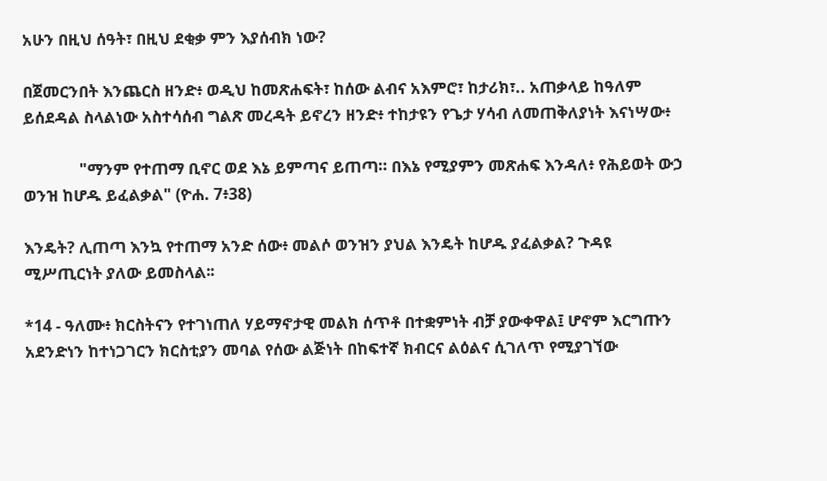አሁን በዚህ ሰዓት፣ በዚህ ደቂቃ ምን እያሰብክ ነው?

በጀመርንበት እንጨርስ ዘንድ፥ ወዲህ ከመጽሐፍት፣ ከሰው ልብና አእምሮ፣ ከታሪክ፣.. አጠቃላይ ከዓለም ይሰደዳል ስላልነው አስተሳሰብ ግልጽ መረዳት ይኖረን ዘንድ፥ ተከታዩን የጌታ ሃሳብ ለመጠቅለያነት እናነሣው፥

              "ማንም የተጠማ ቢኖር ወደ እኔ ይምጣና ይጠጣ። በእኔ የሚያምን መጽሐፍ እንዳለ፥ የሕይወት ውኃ ወንዝ ከሆዱ ይፈልቃል" (ዮሐ. 7፥38)

እንዴት? ሊጠጣ እንኳ የተጠማ አንድ ሰው፥ መልሶ ወንዝን ያህል እንዴት ከሆዱ ያፈልቃል? ጉዳዩ ሚሥጢርነት ያለው ይመስላል፡፡

*14 - ዓለሙ፥ ክርስትናን የተገነጠለ ሃይማኖታዊ መልክ ሰጥቶ በተቋምነት ብቻ ያውቀዋል፤ ሆኖም እርግጡን አደንድነን ከተነጋገርን ክርስቲያን መባል የሰው ልጅነት በከፍተኛ ክብርና ልዕልና ሲገለጥ የሚያገኘው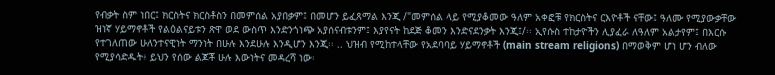የብቃት ስም ነበር፤ ክርስትና ክርስቶስን በመምሰል አያበቃም፤ በመሆን ይፈጸማል እንጂ /"መምሰል ላይ የሚያቆመው ዓለም አቀፎቹ የክርስትና ርእዮቶች ናቸው፤ ዓለሙ የሚያውቃቸው ዝነኛ ሃይማኖቶች የልዕልናይቱን ጽዋ ወደ ውስጥ እንድንጎነጭ አያሰናብቱንም፤ እያየናት ከደጅ ቆመን እንድናደንቃት እንጂ፤/፡፡ ኢየሱስ ተከታዮችን ሊያፈራ ለዓለም አልታየም፤ በእርሱ የተገለጠው ሁለንተናዊነት ማንነት በሁሉ እንደሁሉ እንዲሆን እንጂ፡፡ .. ህዝብ የሚከተላቸው የአደባባይ ሃይማኖቶች (main stream religions) በማወቅም ሆነ ሆን ብለው የሚያሳድዱት፥ ይህን የሰው ልጆቾ ሁሉ እውነትና መዳረሻ ነው፡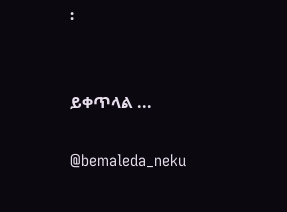፡


ይቀጥላል ...

@bemaleda_neku